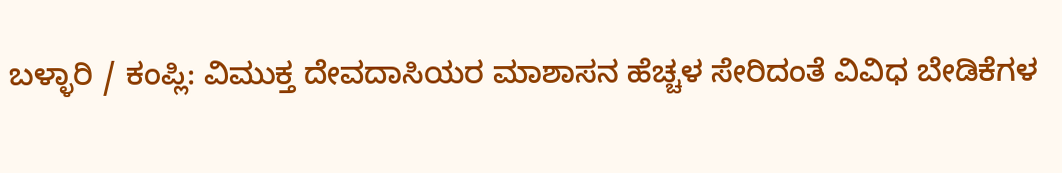ಬಳ್ಳಾರಿ / ಕಂಪ್ಲಿ: ವಿಮುಕ್ತ ದೇವದಾಸಿಯರ ಮಾಶಾಸನ ಹೆಚ್ಚಳ ಸೇರಿದಂತೆ ವಿವಿಧ ಬೇಡಿಕೆಗಳ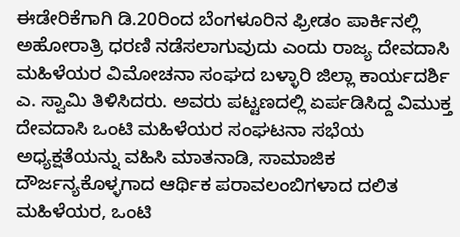ಈಡೇರಿಕೆಗಾಗಿ ಡಿ.20ರಿಂದ ಬೆಂಗಳೂರಿನ ಫ್ರೀಡಂ ಪಾರ್ಕಿನಲ್ಲಿ ಅಹೋರಾತ್ರಿ ಧರಣಿ ನಡೆಸಲಾಗುವುದು ಎಂದು ರಾಜ್ಯ ದೇವದಾಸಿ ಮಹಿಳೆಯರ ವಿಮೋಚನಾ ಸಂಘದ ಬಳ್ಳಾರಿ ಜಿಲ್ಲಾ ಕಾರ್ಯದರ್ಶಿ ಎ. ಸ್ವಾಮಿ ತಿಳಿಸಿದರು. ಅವರು ಪಟ್ಟಣದಲ್ಲಿ ಏರ್ಪಡಿಸಿದ್ದ ವಿಮುಕ್ತ ದೇವದಾಸಿ ಒಂಟಿ ಮಹಿಳೆಯರ ಸಂಘಟನಾ ಸಭೆಯ ಅಧ್ಯಕ್ಷತೆಯನ್ನು ವಹಿಸಿ ಮಾತನಾಡಿ, ಸಾಮಾಜಿಕ ದೌರ್ಜನ್ಯಕೊಳ್ಳಗಾದ ಆರ್ಥಿಕ ಪರಾವಲಂಬಿಗಳಾದ ದಲಿತ ಮಹಿಳೆಯರ, ಒಂಟಿ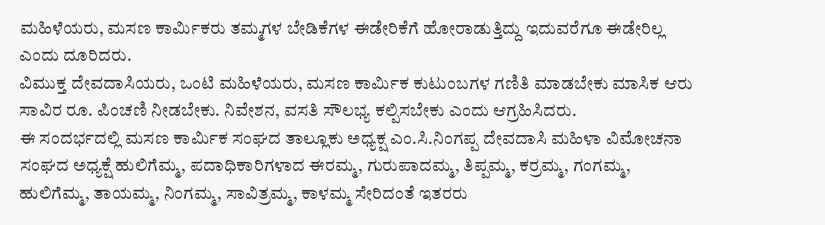ಮಹಿಳೆಯರು, ಮಸಣ ಕಾರ್ಮಿಕರು ತಮ್ಮಗಳ ಬೇಡಿಕೆಗಳ ಈಡೇರಿಕೆಗೆ ಹೋರಾಡುತ್ತಿದ್ದು ಇದುವರೆಗೂ ಈಡೇರಿಲ್ಲ ಎಂದು ದೂರಿದರು.
ವಿಮುಕ್ತ ದೇವದಾಸಿಯರು, ಒಂಟಿ ಮಹಿಳೆಯರು, ಮಸಣ ಕಾರ್ಮಿಕ ಕುಟುಂಬಗಳ ಗಣಿತಿ ಮಾಡಬೇಕು ಮಾಸಿಕ ಆರು ಸಾವಿರ ರೂ. ಪಿಂಚಣಿ ನೀಡಬೇಕು. ನಿವೇಶನ, ವಸತಿ ಸೌಲಭ್ಯ ಕಲ್ಪಿಸಬೇಕು ಎಂದು ಆಗ್ರಹಿಸಿದರು.
ಈ ಸಂದರ್ಭದಲ್ಲಿ ಮಸಣ ಕಾರ್ಮಿಕ ಸಂಘದ ತಾಲ್ಲೂಕು ಅಧ್ಯಕ್ಷ ಎಂ.ಸಿ.ನಿಂಗಪ್ಪ ದೇವದಾಸಿ ಮಹಿಳಾ ವಿಮೋಚನಾ ಸಂಘದ ಅಧ್ಯಕ್ಷೆ ಹುಲಿಗೆಮ್ಮ, ಪದಾಧಿಕಾರಿಗಳಾದ ಈರಮ್ಮ, ಗುರುಪಾದಮ್ಮ, ತಿಪ್ಪಮ್ಮ, ಕರ್ರಮ್ಮ, ಗಂಗಮ್ಮ, ಹುಲಿಗೆಮ್ಮ, ತಾಯಮ್ಮ, ನಿಂಗಮ್ಮ, ಸಾವಿತ್ರಮ್ಮ, ಕಾಳಮ್ಮ ಸೇರಿದಂತೆ ಇತರರು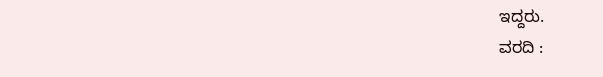ಇದ್ದರು.
ವರದಿ :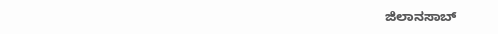ಜಿಲಾನಸಾಬ್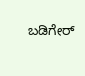ಬಡಿಗೇರ್